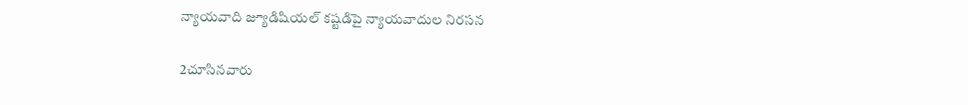న్యాయవాది జ్యూడిషియల్ కష్టడిపై న్యాయవాదుల నిరసన

2చూసినవారు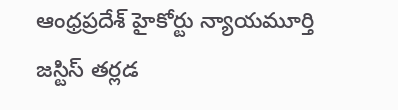ఆంధ్రప్రదేశ్ హైకోర్టు న్యాయమూర్తి జస్టిస్ తర్లడ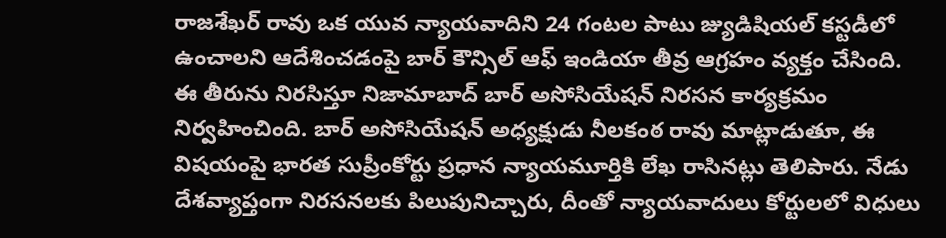రాజశేఖర్ రావు ఒక యువ న్యాయవాదిని 24 గంటల పాటు జ్యుడిషియల్ కస్టడీలో ఉంచాలని ఆదేశించడంపై బార్ కౌన్సిల్ ఆఫ్ ఇండియా తీవ్ర ఆగ్రహం వ్యక్తం చేసింది. ఈ తీరును నిరసిస్తూ నిజామాబాద్ బార్ అసోసియేషన్ నిరసన కార్యక్రమం నిర్వహించింది. బార్ అసోసియేషన్ అధ్యక్షుడు నీలకంఠ రావు మాట్లాడుతూ, ఈ విషయంపై భారత సుప్రీంకోర్టు ప్రధాన న్యాయమూర్తికి లేఖ రాసినట్లు తెలిపారు. నేడు దేశవ్యాప్తంగా నిరసనలకు పిలుపునిచ్చారు, దీంతో న్యాయవాదులు కోర్టులలో విధులు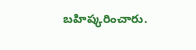బహిష్కరించారు.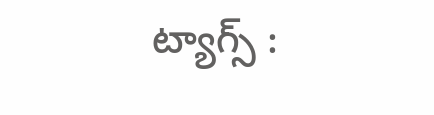ట్యాగ్స్ :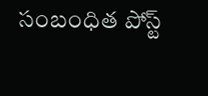సంబంధిత పోస్ట్